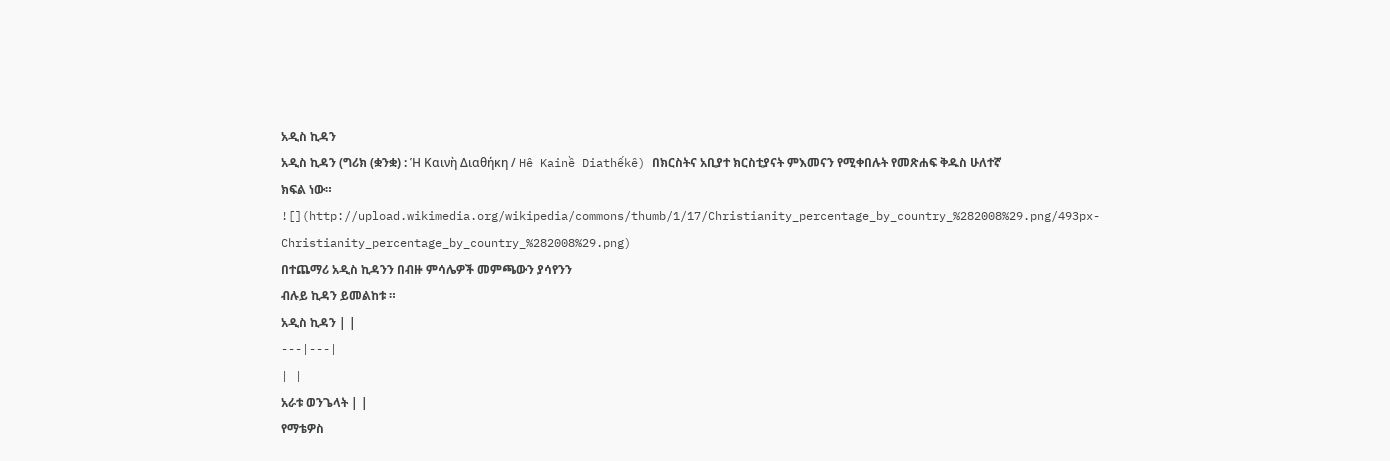አዲስ ኪዳን
አዲስ ኪዳን (ግሪክ (ቋንቋ) : Ἡ Καινὴ Διαθήκη / Hê Kainề Diathếkê) በክርስትና አቢያተ ክርስቲያናት ምእመናን የሚቀበሉት የመጽሐፍ ቅዱስ ሁለተኛ ክፍል ነው።
![](http://upload.wikimedia.org/wikipedia/commons/thumb/1/17/Christianity_percentage_by_country_%282008%29.png/493px-Christianity_percentage_by_country_%282008%29.png)
በተጨማሪ አዲስ ኪዳንን በብዙ ምሳሌዎች መምጫውን ያሳየንን
ብሉይ ኪዳን ይመልከቱ ።
አዲስ ኪዳን | |
---|---|
| |
አራቱ ወንጌላት | |
የማቴዎስ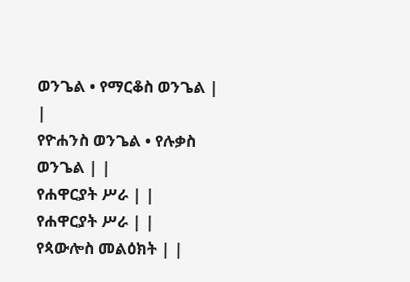ወንጌል • የማርቆስ ወንጌል | |
የዮሐንስ ወንጌል • የሉቃስ ወንጌል | |
የሐዋርያት ሥራ | |
የሐዋርያት ሥራ | |
የጳውሎስ መልዕክት | |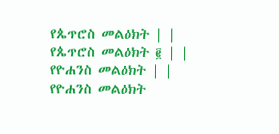የጴጥሮስ መልዕክት | |
የጴጥሮስ መልዕክት ፪ | |
የዮሐንስ መልዕክት | |
የዮሐንስ መልዕክት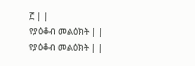፫ | |
የያዕቆብ መልዕክት | |
የያዕቆብ መልዕክት | |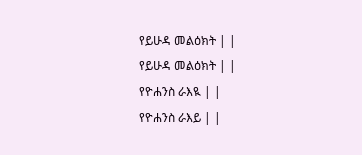የይሁዳ መልዕክት | |
የይሁዳ መልዕክት | |
የዮሐንስ ራእዪ | |
የዮሐንስ ራእይ | |